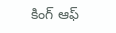కింగ్ ఆఫ్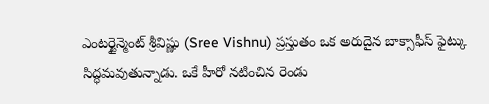ఎంటర్టైన్మెంట్ శ్రీవిష్ణు (Sree Vishnu) ప్రస్తుతం ఒక అరుదైన బాక్సాఫీస్ ఫైట్కు సిద్ధమవుతున్నాడు. ఒకే హీరో నటించిన రెండు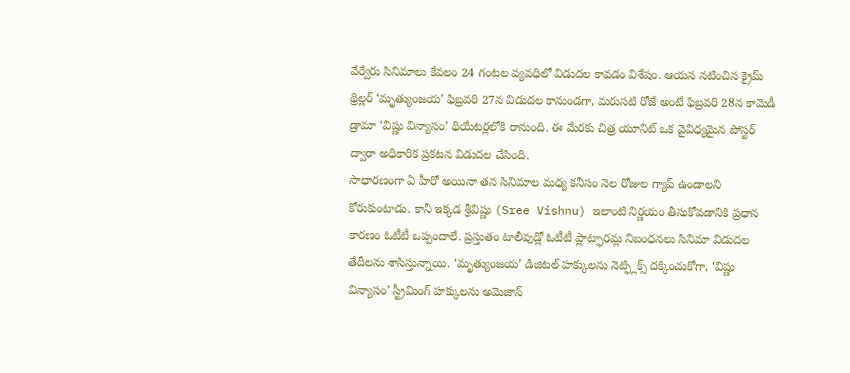వేర్వేరు సినిమాలు కేవలం 24 గంటల వ్యవధిలో విడుదల కావడం విశేషం. ఆయన నటించిన క్రైమ్ థ్రిల్లర్ ‘మృత్యుంజయ’ ఫిబ్రవరి 27న విడుదల కానుండగా, మరుసటి రోజే అంటే ఫిబ్రవరి 28న కామెడీ డ్రామా ‘విష్ణు విన్యాసం’ థియేటర్లలోకి రానుంది. ఈ మేరకు చిత్ర యూనిట్ ఒక వైవిధ్యమైన పోస్టర్ ద్వారా అధికారిక ప్రకటన విడుదల చేసింది.
సాధారణంగా ఏ హీరో అయినా తన సినిమాల మధ్య కనీసం నెల రోజుల గ్యాప్ ఉండాలని కోరుకుంటాడు. కానీ ఇక్కడ శ్రీవిష్ణు (Sree Vishnu) ఇలాంటి నిర్ణయం తీసుకోవడానికి ప్రధాన కారణం ఓటీటీ ఒప్పందాలే. ప్రస్తుతం టాలీవుడ్లో ఓటీటీ ప్లాట్ఫారమ్ల నిబంధనలు సినిమా విడుదల తేదీలను శాసిస్తున్నాయి. ‘మృత్యుంజయ’ డిజిటల్ హక్కులను నెట్ఫ్లిక్స్ దక్కించుకోగా, ‘విష్ణు విన్యాసం’ స్ట్రీమింగ్ హక్కులను అమెజాన్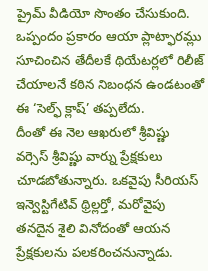ప్రైమ్ వీడియో సొంతం చేసుకుంది. ఒప్పందం ప్రకారం ఆయా ప్లాట్ఫారమ్లు సూచించిన తేదీలకే థియేటర్లలో రిలీజ్ చేయాలనే కఠిన నిబంధన ఉండటంతో ఈ ‘సెల్ఫ్ క్లాష్’ తప్పలేదు.
దీంతో ఈ నెల ఆఖరులో శ్రీవిష్ణు వర్సెస్ శ్రీవిష్ణు వార్ను ప్రేక్షకులు చూడబోతున్నారు. ఒకవైపు సీరియస్ ఇన్వెస్టిగేటివ్ థ్రిల్లర్తో, మరోవైపు తనదైన శైలి వినోదంతో ఆయన ప్రేక్షకులను పలకరించనున్నాడు.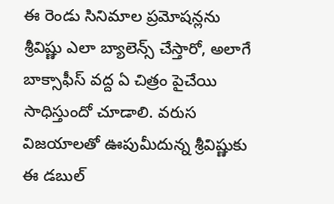ఈ రెండు సినిమాల ప్రమోషన్లను శ్రీవిష్ణు ఎలా బ్యాలెన్స్ చేస్తారో, అలాగే బాక్సాఫీస్ వద్ద ఏ చిత్రం పైచేయి సాధిస్తుందో చూడాలి. వరుస విజయాలతో ఊపుమీదున్న శ్రీవిష్ణుకు ఈ డబుల్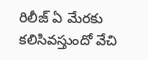రిలీజ్ ఏ మేరకు కలిసివస్తుందో వేచి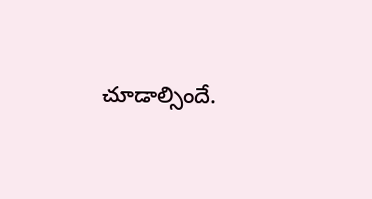చూడాల్సిందే.